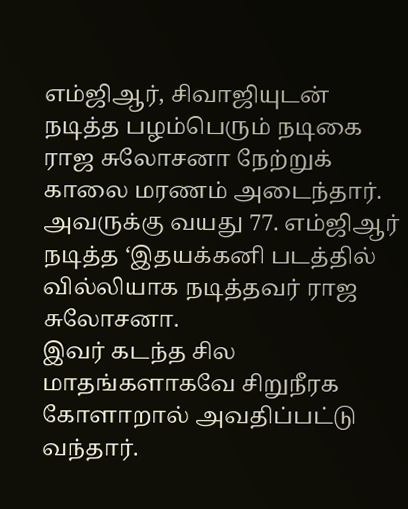எம்ஜிஆர், சிவாஜியுடன் நடித்த பழம்பெரும் நடிகை ராஜ சுலோசனா நேற்றுக் காலை மரணம் அடைந்தார். அவருக்கு வயது 77. எம்ஜிஆர் நடித்த ‘இதயக்கனி படத்தில் வில்லியாக நடித்தவர் ராஜ சுலோசனா.
இவர் கடந்த சில மாதங்களாகவே சிறுநீரக கோளாறால் அவதிப்பட்டு வந்தார்.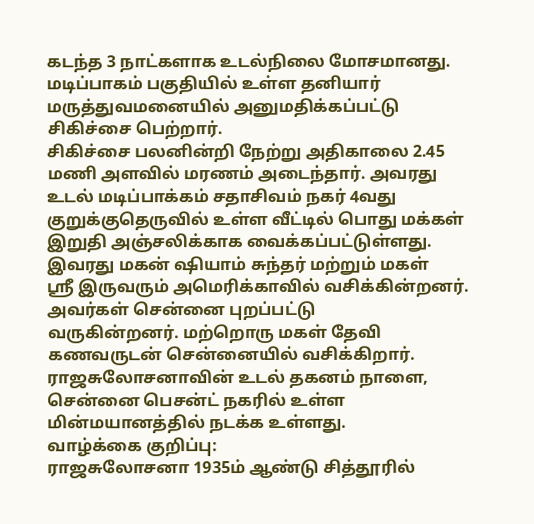கடந்த 3 நாட்களாக உடல்நிலை மோசமானது. மடிப்பாகம் பகுதியில் உள்ள தனியார் மருத்துவமனையில் அனுமதிக்கப்பட்டு சிகிச்சை பெற்றார்.
சிகிச்சை பலனின்றி நேற்று அதிகாலை 2.45 மணி அளவில் மரணம் அடைந்தார். அவரது உடல் மடிப்பாக்கம் சதாசிவம் நகர் 4வது குறுக்குதெருவில் உள்ள வீட்டில் பொது மக்கள் இறுதி அஞ்சலிக்காக வைக்கப்பட்டுள்ளது.
இவரது மகன் ஷியாம் சுந்தர் மற்றும் மகள்
ஸ்ரீ இருவரும் அமெரிக்காவில் வசிக்கின்றனர். அவர்கள் சென்னை புறப்பட்டு
வருகின்றனர். மற்றொரு மகள் தேவி கணவருடன் சென்னையில் வசிக்கிறார்.
ராஜசுலோசனாவின் உடல் தகனம் நாளை, சென்னை பெசன்ட் நகரில் உள்ள
மின்மயானத்தில் நடக்க உள்ளது.
வாழ்க்கை குறிப்பு:
ராஜசுலோசனா 1935ம் ஆண்டு சித்தூரில்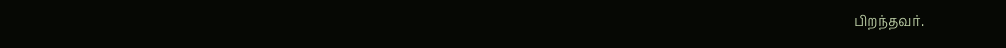பிறந்தவர்.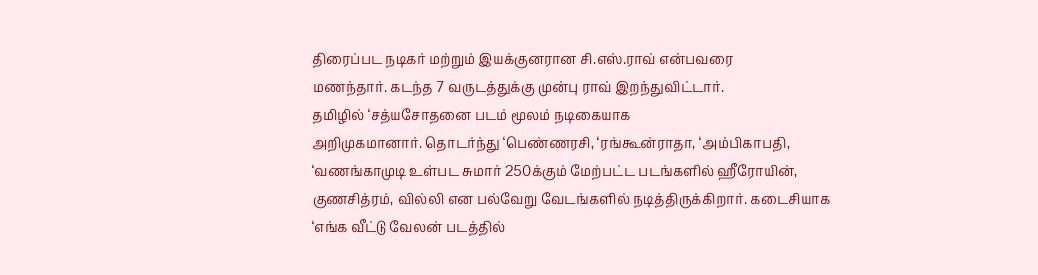திரைப்பட நடிகர் மற்றும் இயக்குனரான சி.எஸ்.ராவ் என்பவரை
மணந்தார். கடந்த 7 வருடத்துக்கு முன்பு ராவ் இறந்துவிட்டார்.
தமிழில் ‘சத்யசோதனை படம் மூலம் நடிகையாக
அறிமுகமானார். தொடர்ந்து ‘பெண்ணரசி, ‘ரங்கூன்ராதா, ‘அம்பிகாபதி,
‘வணங்காமுடி உள்பட சுமார் 250க்கும் மேற்பட்ட படங்களில் ஹீரோயின்,
குணசித்ரம், வில்லி என பல்வேறு வேடங்களில் நடித்திருக்கிறார். கடைசியாக
‘எங்க வீட்டு வேலன் படத்தில்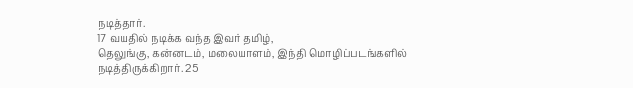நடித்தார்.
17 வயதில் நடிக்க வந்த இவர் தமிழ்,
தெலுங்கு, கன்னடம், மலையாளம், இந்தி மொழிப்படங்களில் நடித்திருக்கிறார். 25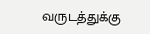வருடத்துக்கு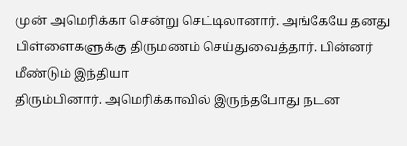முன் அமெரிக்கா சென்று செட்டிலானார். அங்கேயே தனது
பிள்ளைகளுக்கு திருமணம் செய்துவைத்தார். பின்னர் மீண்டும் இந்தியா
திரும்பினார். அமெரிக்காவில் இருந்தபோது நடன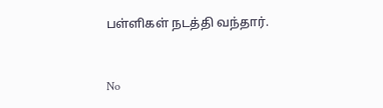பள்ளிகள் நடத்தி வந்தார்.


No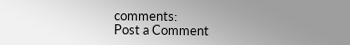comments:
Post a Comment